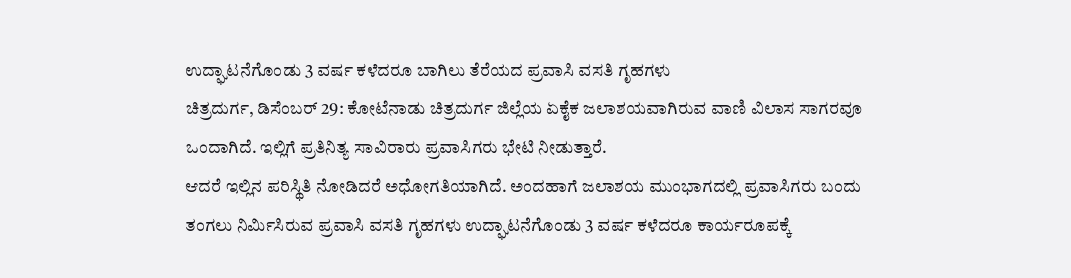ಉದ್ಘಾಟನೆಗೊಂಡು 3 ವರ್ಷ ಕಳೆದರೂ ಬಾಗಿಲು ತೆರೆಯದ ಪ್ರವಾಸಿ ವಸತಿ ಗೃಹಗಳು
ಚಿತ್ರದುರ್ಗ, ಡಿಸೆಂಬರ್ 29: ಕೋಟೆನಾಡು ಚಿತ್ರದುರ್ಗ ಜಿಲ್ಲೆಯ ಏಕೈಕ ಜಲಾಶಯವಾಗಿರುವ ವಾಣಿ ವಿಲಾಸ ಸಾಗರವೂ ಒಂದಾಗಿದೆ. ಇಲ್ಲಿಗೆ ಪ್ರತಿನಿತ್ಯ ಸಾವಿರಾರು ಪ್ರವಾಸಿಗರು ಭೇಟಿ ನೀಡುತ್ತಾರೆ.
ಆದರೆ ಇಲ್ಲಿನ ಪರಿಸ್ಥಿತಿ ನೋಡಿದರೆ ಅಧೋಗತಿಯಾಗಿದೆ. ಅಂದಹಾಗೆ ಜಲಾಶಯ ಮುಂಭಾಗದಲ್ಲಿ ಪ್ರವಾಸಿಗರು ಬಂದು ತಂಗಲು ನಿರ್ಮಿಸಿರುವ ಪ್ರವಾಸಿ ವಸತಿ ಗೃಹಗಳು ಉದ್ಘಾಟನೆಗೊಂಡು 3 ವರ್ಷ ಕಳೆದರೂ ಕಾರ್ಯರೂಪಕ್ಕೆ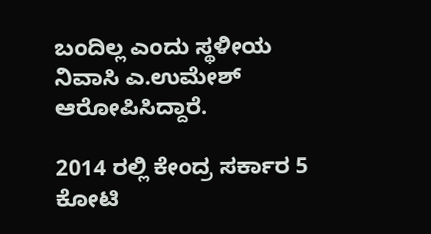ಬಂದಿಲ್ಲ ಎಂದು ಸ್ಥಳೀಯ ನಿವಾಸಿ ಎ.ಉಮೇಶ್ ಆರೋಪಿಸಿದ್ದಾರೆ.

2014 ರಲ್ಲಿ ಕೇಂದ್ರ ಸರ್ಕಾರ 5 ಕೋಟಿ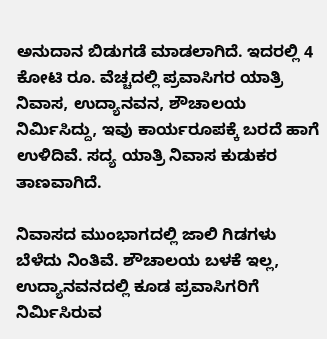ಅನುದಾನ ಬಿಡುಗಡೆ ಮಾಡಲಾಗಿದೆ. ಇದರಲ್ಲಿ 4 ಕೋಟಿ ರೂ. ವೆಚ್ಚದಲ್ಲಿ ಪ್ರವಾಸಿಗರ ಯಾತ್ರಿ ನಿವಾಸ, ಉದ್ಯಾನವನ, ಶೌಚಾಲಯ ನಿರ್ಮಿಸಿದ್ದು, ಇವು ಕಾರ್ಯರೂಪಕ್ಕೆ ಬರದೆ ಹಾಗೆ ಉಳಿದಿವೆ. ಸದ್ಯ ಯಾತ್ರಿ ನಿವಾಸ ಕುಡುಕರ ತಾಣವಾಗಿದೆ.

ನಿವಾಸದ ಮುಂಭಾಗದಲ್ಲಿ ಜಾಲಿ ಗಿಡಗಳು ಬೆಳೆದು ನಿಂತಿವೆ. ಶೌಚಾಲಯ ಬಳಕೆ ಇಲ್ಲ, ಉದ್ಯಾನವನದಲ್ಲಿ ಕೂಡ ಪ್ರವಾಸಿಗರಿಗೆ ನಿರ್ಮಿಸಿರುವ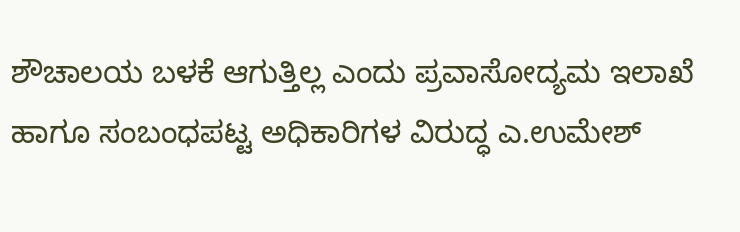ಶೌಚಾಲಯ ಬಳಕೆ ಆಗುತ್ತಿಲ್ಲ ಎಂದು ಪ್ರವಾಸೋದ್ಯಮ ಇಲಾಖೆ ಹಾಗೂ ಸಂಬಂಧಪಟ್ಟ ಅಧಿಕಾರಿಗಳ ವಿರುದ್ಧ ಎ.ಉಮೇಶ್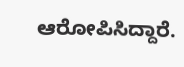ಆರೋಪಿಸಿದ್ದಾರೆ.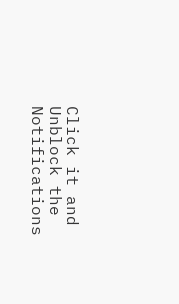Click it and Unblock the Notifications